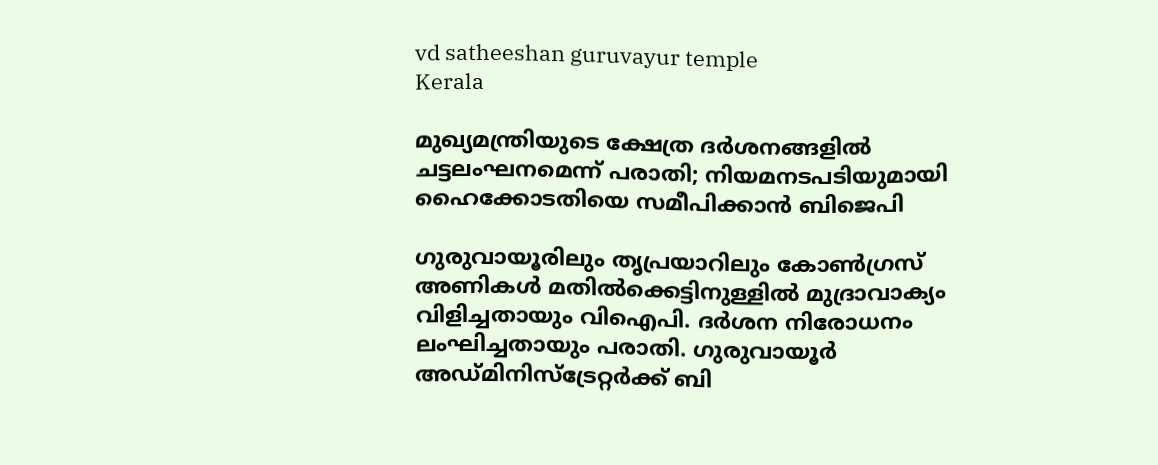vd satheeshan guruvayur temple
Kerala

മുഖ്യമന്ത്രിയുടെ ക്ഷേത്ര ദർശനങ്ങളിൽ ചട്ടലംഘനമെന്ന് പരാതി; നിയമനടപടിയുമായി ഹൈക്കോടതിയെ സമീപിക്കാൻ ബിജെപി

ഗുരുവായൂരിലും തൃപ്രയാറിലും കോൺഗ്രസ് അണികൾ മതിൽക്കെട്ടിനുള്ളിൽ മുദ്രാവാക്യം വിളിച്ചതായും വിഐപി. ദർശന നിരോധനം ലംഘിച്ചതായും പരാതി. ഗുരുവായൂർ അഡ്മിനിസ്ട്രേറ്റർക്ക് ബി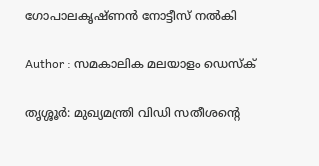ഗോപാലകൃഷ്ണൻ നോട്ടീസ് നൽകി

Author : സമകാലിക മലയാളം ഡെസ്ക്

തൃശ്ശൂർ: മുഖ്യമന്ത്രി വിഡി സതീശന്റെ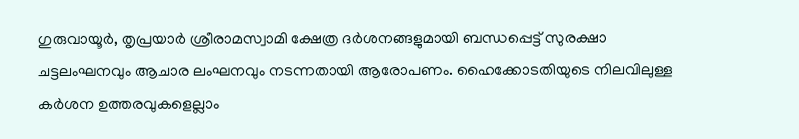ഗുരുവായൂർ, തൃപ്രയാർ ശ്രീരാമസ്വാമി ക്ഷേത്ര ദർശനങ്ങളുമായി ബന്ധപ്പെട്ട് സുരക്ഷാ ചട്ടലംഘനവും ആചാര ലംഘനവും നടന്നതായി ആരോപണം. ഹൈക്കോടതിയുടെ നിലവിലുള്ള കർശന ഉത്തരവുകളെല്ലാം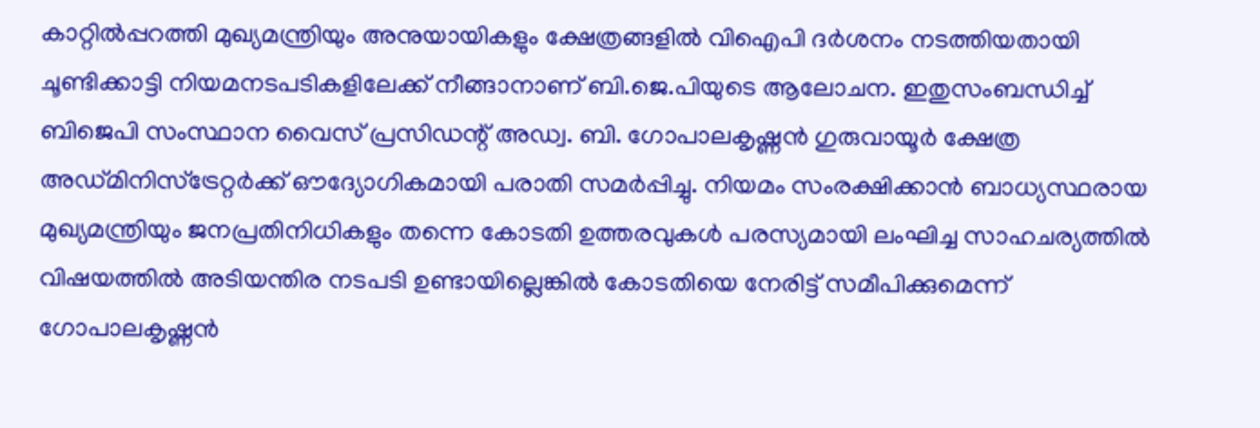കാറ്റിൽപ്പറത്തി മുഖ്യമന്ത്രിയും അനുയായികളും ക്ഷേത്രങ്ങളിൽ വിഐപി ദർശനം നടത്തിയതായി ചൂണ്ടിക്കാട്ടി നിയമനടപടികളിലേക്ക് നീങ്ങാനാണ് ബി.ജെ.പിയുടെ ആലോചന. ഇതുസംബന്ധിച്ച് ബിജെപി സംസ്ഥാന വൈസ് പ്രസിഡന്റ് അഡ്വ. ബി. ഗോപാലകൃഷ്ണൻ ഗുരുവായൂർ ക്ഷേത്ര അഡ്മിനിസ്ട്രേറ്റർക്ക് ഔദ്യോഗികമായി പരാതി സമർപ്പിച്ചു. നിയമം സംരക്ഷിക്കാൻ ബാധ്യസ്ഥരായ മുഖ്യമന്ത്രിയും ജനപ്രതിനിധികളും തന്നെ കോടതി ഉത്തരവുകൾ പരസ്യമായി ലംഘിച്ച സാഹചര്യത്തിൽ വിഷയത്തിൽ അടിയന്തിര നടപടി ഉണ്ടായില്ലെങ്കിൽ കോടതിയെ നേരിട്ട് സമീപിക്കുമെന്ന് ഗോപാലകൃഷ്ണൻ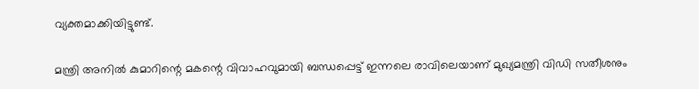വ്യക്തമാക്കിയിട്ടുണ്ട്.

മന്ത്രി അനിൽ കുമാറിന്റെ മകന്റെ വിവാഹവുമായി ബന്ധപ്പെട്ട് ഇന്നലെ രാവിലെയാണ് മുഖ്യമന്ത്രി വിഡി സതീശനും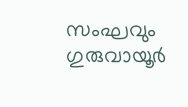സംഘവും ഗുരുവായൂർ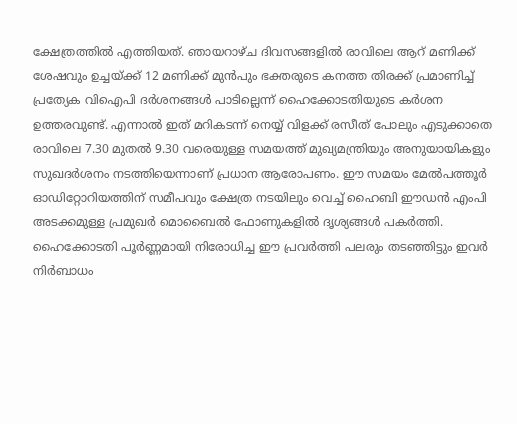ക്ഷേത്രത്തിൽ എത്തിയത്. ഞായറാഴ്ച ദിവസങ്ങളിൽ രാവിലെ ആറ് മണിക്ക് ശേഷവും ഉച്ചയ്ക്ക് 12 മണിക്ക് മുൻപും ഭക്തരുടെ കനത്ത തിരക്ക് പ്രമാണിച്ച് പ്രത്യേക വിഐപി ദർശനങ്ങൾ പാടില്ലെന്ന് ഹൈക്കോടതിയുടെ കർശന ഉത്തരവുണ്ട്. എന്നാൽ ഇത് മറികടന്ന് നെയ്യ് വിളക്ക് രസീത് പോലും എടുക്കാതെ രാവിലെ 7.30 മുതൽ 9.30 വരെയുള്ള സമയത്ത് മുഖ്യമന്ത്രിയും അനുയായികളും സുഖദർശനം നടത്തിയെന്നാണ് പ്രധാന ആരോപണം. ഈ സമയം മേൽപത്തൂർ ഓഡിറ്റോറിയത്തിന് സമീപവും ക്ഷേത്ര നടയിലും വെച്ച് ഹൈബി ഈഡൻ എംപി അടക്കമുള്ള പ്രമുഖർ മൊബൈൽ ഫോണുകളിൽ ദൃശ്യങ്ങൾ പകർത്തി. ഹൈക്കോടതി പൂർണ്ണമായി നിരോധിച്ച ഈ പ്രവർത്തി പലരും തടഞ്ഞിട്ടും ഇവർ നിർബാധം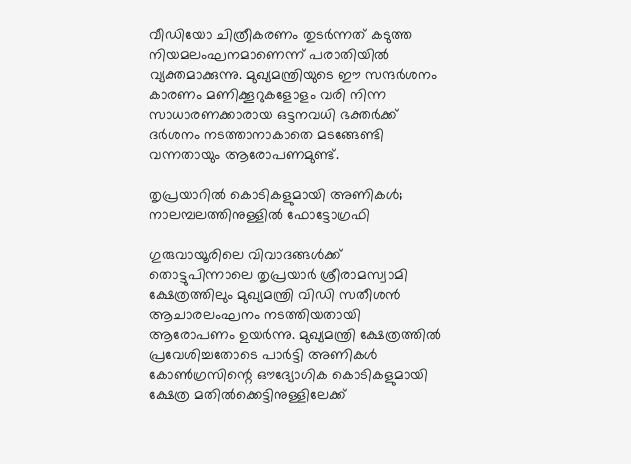വീഡിയോ ചിത്രീകരണം തുടർന്നത് കടുത്ത നിയമലംഘനമാണെന്ന് പരാതിയിൽ വ്യക്തമാക്കുന്നു. മുഖ്യമന്ത്രിയുടെ ഈ സന്ദർശനം കാരണം മണിക്കൂറുകളോളം വരി നിന്ന സാധാരണക്കാരായ ഒട്ടനവധി ഭക്തർക്ക് ദർശനം നടത്താനാകാതെ മടങ്ങേണ്ടി വന്നതായും ആരോപണമുണ്ട്.

തൃപ്രയാറിൽ കൊടികളുമായി അണികൾ; നാലമ്പലത്തിനുള്ളിൽ ഫോട്ടോഗ്രഫി

ഗുരുവായൂരിലെ വിവാദങ്ങൾക്ക് തൊട്ടുപിന്നാലെ തൃപ്രയാർ ശ്രീരാമസ്വാമി ക്ഷേത്രത്തിലും മുഖ്യമന്ത്രി വിഡി സതീശൻ ആചാരലംഘനം നടത്തിയതായി ആരോപണം ഉയർന്നു. മുഖ്യമന്ത്രി ക്ഷേത്രത്തിൽ പ്രവേശിച്ചതോടെ പാർട്ടി അണികൾ കോൺഗ്രസിന്റെ ഔദ്യോഗിക കൊടികളുമായി ക്ഷേത്ര മതിൽക്കെട്ടിനുള്ളിലേക്ക്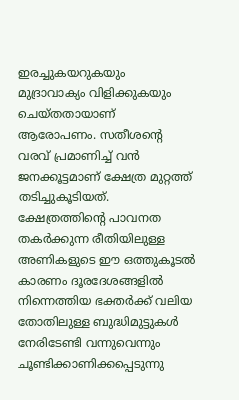ഇരച്ചുകയറുകയും മുദ്രാവാക്യം വിളിക്കുകയും ചെയ്‌തതായാണ് ആരോപണം. സതീശന്റെ വരവ് പ്രമാണിച്ച് വൻ ജനക്കൂട്ടമാണ് ക്ഷേത്ര മുറ്റത്ത് തടിച്ചുകൂടിയത്. ക്ഷേത്രത്തിന്റെ പാവനത തകർക്കുന്ന രീതിയിലുള്ള അണികളുടെ ഈ ഒത്തുകൂടൽ കാരണം ദൂരദേശങ്ങളിൽ നിന്നെത്തിയ ഭക്തർക്ക് വലിയ തോതിലുള്ള ബുദ്ധിമുട്ടുകൾ നേരിടേണ്ടി വന്നുവെന്നും ചൂണ്ടിക്കാണിക്കപ്പെടുന്നു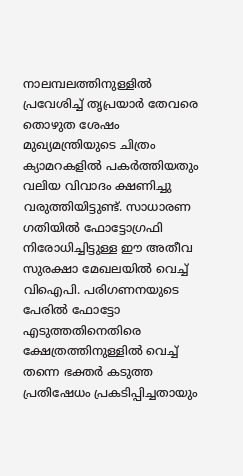നാലമ്പലത്തിനുള്ളിൽ പ്രവേശിച്ച് തൃപ്രയാർ തേവരെ തൊഴുത ശേഷം മുഖ്യമന്ത്രിയുടെ ചിത്രം ക്യാമറകളിൽ പകർത്തിയതും വലിയ വിവാദം ക്ഷണിച്ചു വരുത്തിയിട്ടുണ്ട്. സാധാരണ ഗതിയിൽ ഫോട്ടോഗ്രഫി നിരോധിച്ചിട്ടുള്ള ഈ അതീവ സുരക്ഷാ മേഖലയിൽ വെച്ച് വിഐപി. പരിഗണനയുടെ പേരിൽ ഫോട്ടോ എടുത്തതിനെതിരെ ക്ഷേത്രത്തിനുള്ളിൽ വെച്ച് തന്നെ ഭക്തർ കടുത്ത പ്രതിഷേധം പ്രകടിപ്പിച്ചതായും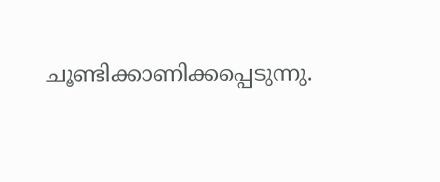ചൂണ്ടിക്കാണിക്കപ്പെടുന്നു.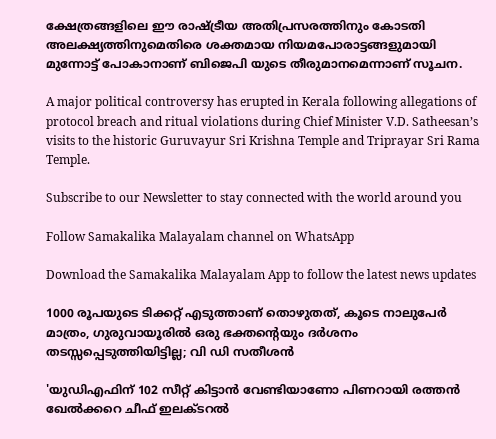ക്ഷേത്രങ്ങളിലെ ഈ രാഷ്ട്രീയ അതിപ്രസരത്തിനും കോടതി അലക്ഷ്യത്തിനുമെതിരെ ശക്തമായ നിയമപോരാട്ടങ്ങളുമായി മുന്നോട്ട് പോകാനാണ് ബിജെപി യുടെ തീരുമാനമെന്നാണ് സൂചന.

A major political controversy has erupted in Kerala following allegations of protocol breach and ritual violations during Chief Minister V.D. Satheesan’s visits to the historic Guruvayur Sri Krishna Temple and Triprayar Sri Rama Temple.

Subscribe to our Newsletter to stay connected with the world around you

Follow Samakalika Malayalam channel on WhatsApp

Download the Samakalika Malayalam App to follow the latest news updates

1000 രൂപയുടെ ടിക്കറ്റ് എടുത്താണ് തൊഴുതത്, കൂടെ നാലുപേര്‍ മാത്രം, ഗുരുവായൂരില്‍ ഒരു ഭക്തന്റെയും ദര്‍ശനം തടസ്സപ്പെടുത്തിയിട്ടില്ല; വി ഡി സതീശന്‍

'യുഡിഎഫിന് 102 സീറ്റ് കിട്ടാന്‍ വേണ്ടിയാണോ പിണറായി രത്തന്‍ ഖേല്‍ക്കറെ ചീഫ് ഇലക്ടറല്‍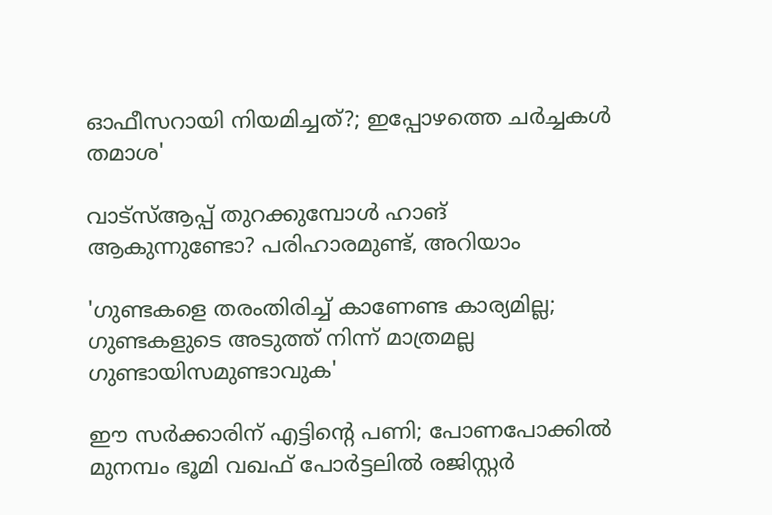ഓഫീസറായി നിയമിച്ചത്?; ഇപ്പോഴത്തെ ചര്‍ച്ചകള്‍ തമാശ'

വാട്‌സ്ആപ്പ് തുറക്കുമ്പോള്‍ ഹാങ് ആകുന്നുണ്ടോ? പരിഹാരമുണ്ട്, അറിയാം

'ഗുണ്ടകളെ തരംതിരിച്ച് കാണേണ്ട കാര്യമില്ല; ഗുണ്ടകളുടെ അടുത്ത് നിന്ന് മാത്രമല്ല ഗുണ്ടായിസമുണ്ടാവുക'

ഈ സര്‍ക്കാരിന് എട്ടിന്റെ പണി; പോണപോക്കില്‍ മുനമ്പം ഭൂമി വഖഫ് പോര്‍ട്ടലില്‍ രജിസ്റ്റര്‍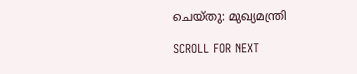ചെയ്തു: മുഖ്യമന്ത്രി

SCROLL FOR NEXT